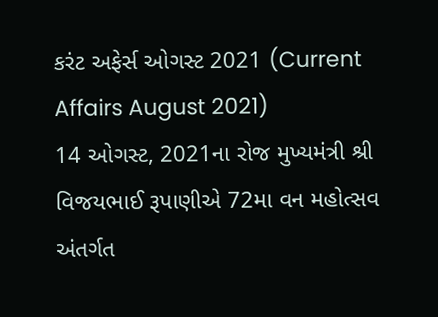કરંટ અફેર્સ ઓગસ્ટ 2021 (Current Affairs August 2021)
14 ઓગસ્ટ, 2021ના રોજ મુખ્યમંત્રી શ્રી વિજયભાઈ રૂપાણીએ 72મા વન મહોત્સવ અંતર્ગત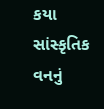કયા સાંસ્કૃતિક વનનું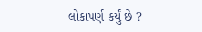લોકાપર્ણ કર્યું છે ?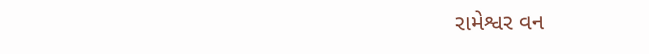રામેશ્વર વન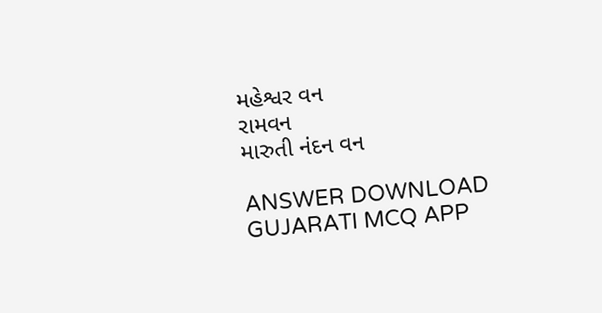મહેશ્વર વન
રામવન
મારુતી નંદન વન

ANSWER DOWNLOAD GUJARATI MCQ APP